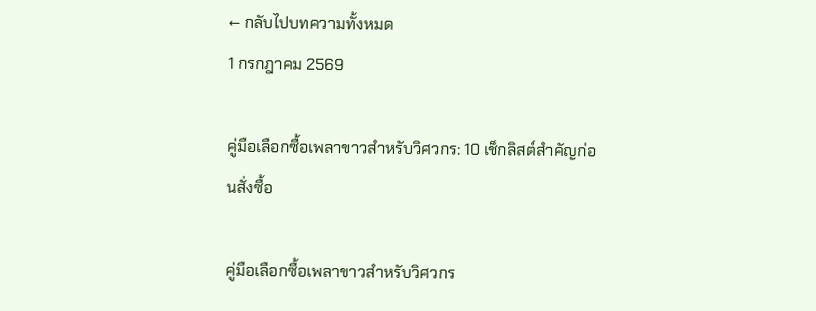← กลับไปบทความทั้งหมด
1 กรกฎาคม 2569

คู่มือเลือกซื้อเพลาขาวสำหรับวิศวกร: 10 เช็กลิสต์สำคัญก่อนสั่งซื้อ

คู่มือเลือกซื้อเพลาขาวสำหรับวิศวกร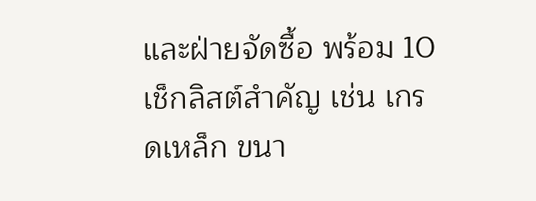และฝ่ายจัดซื้อ พร้อม 10 เช็กลิสต์สำคัญ เช่น เกรดเหล็ก ขนา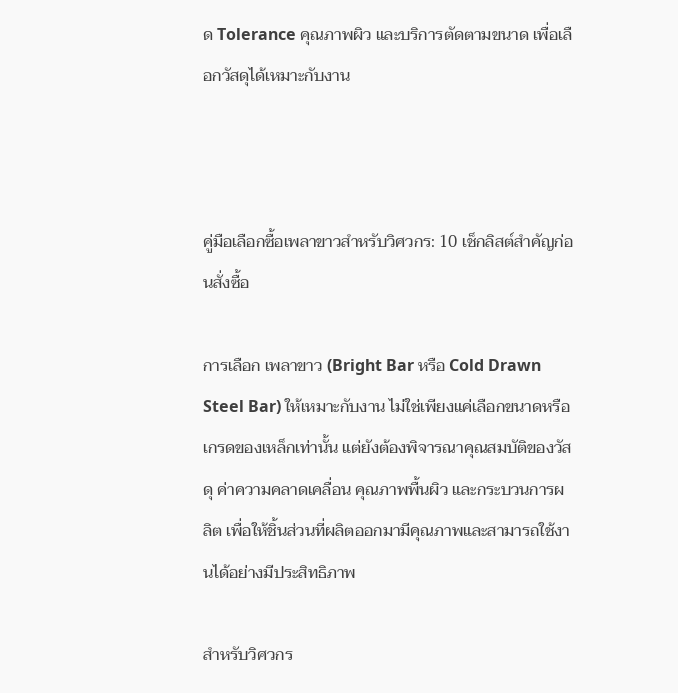ด Tolerance คุณภาพผิว และบริการตัดตามขนาด เพื่อเลือกวัสดุได้เหมาะกับงาน



คู่มือเลือกซื้อเพลาขาวสำหรับวิศวกร: 10 เช็กลิสต์สำคัญก่อนสั่งซื้อ

การเลือก เพลาขาว (Bright Bar หรือ Cold Drawn Steel Bar) ให้เหมาะกับงาน ไม่ใช่เพียงแค่เลือกขนาดหรือเกรดของเหล็กเท่านั้น แต่ยังต้องพิจารณาคุณสมบัติของวัสดุ ค่าความคลาดเคลื่อน คุณภาพพื้นผิว และกระบวนการผลิต เพื่อให้ชิ้นส่วนที่ผลิตออกมามีคุณภาพและสามารถใช้งานได้อย่างมีประสิทธิภาพ

สำหรับวิศวกร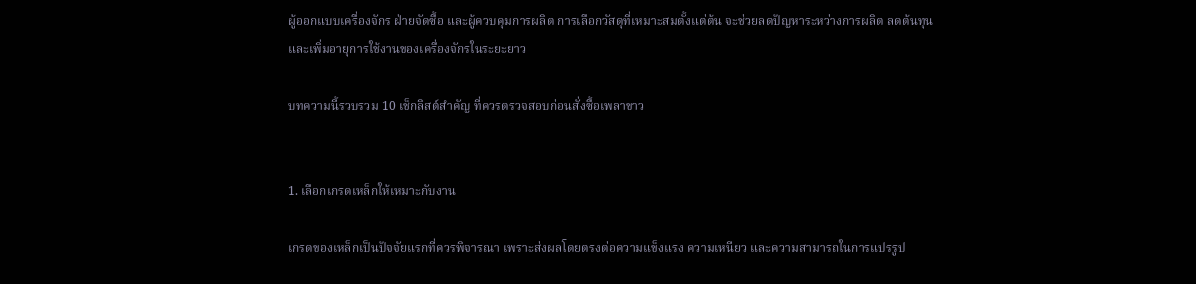ผู้ออกแบบเครื่องจักร ฝ่ายจัดซื้อ และผู้ควบคุมการผลิต การเลือกวัสดุที่เหมาะสมตั้งแต่ต้น จะช่วยลดปัญหาระหว่างการผลิต ลดต้นทุน และเพิ่มอายุการใช้งานของเครื่องจักรในระยะยาว

บทความนี้รวบรวม 10 เช็กลิสต์สำคัญ ที่ควรตรวจสอบก่อนสั่งซื้อเพลาขาว


1. เลือกเกรดเหล็กให้เหมาะกับงาน

เกรดของเหล็กเป็นปัจจัยแรกที่ควรพิจารณา เพราะส่งผลโดยตรงต่อความแข็งแรง ความเหนียว และความสามารถในการแปรรูป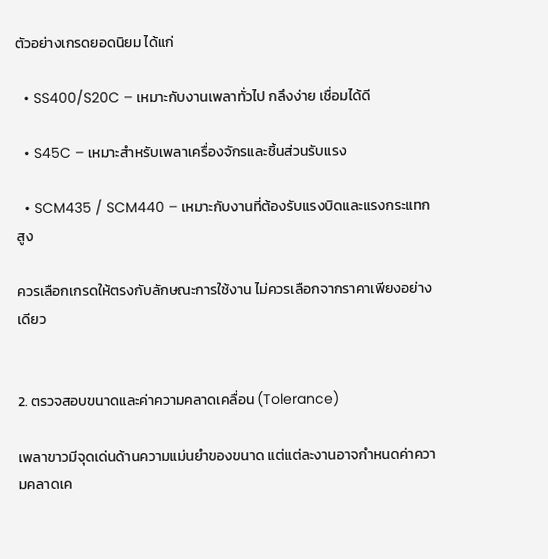ตัวอย่างเกรดยอดนิยม ได้แก่

  • SS400/S20C – เหมาะกับงานเพลาทั่วไป กลึงง่าย เชื่อมได้ดี

  • S45C – เหมาะสำหรับเพลาเครื่องจักรและชิ้นส่วนรับแรง

  • SCM435 / SCM440 – เหมาะกับงานที่ต้องรับแรงบิดและแรงกระแทกสูง

ควรเลือกเกรดให้ตรงกับลักษณะการใช้งาน ไม่ควรเลือกจากราคาเพียงอย่างเดียว


2. ตรวจสอบขนาดและค่าความคลาดเคลื่อน (Tolerance)

เพลาขาวมีจุดเด่นด้านความแม่นยำของขนาด แต่แต่ละงานอาจกำหนดค่าความคลาดเค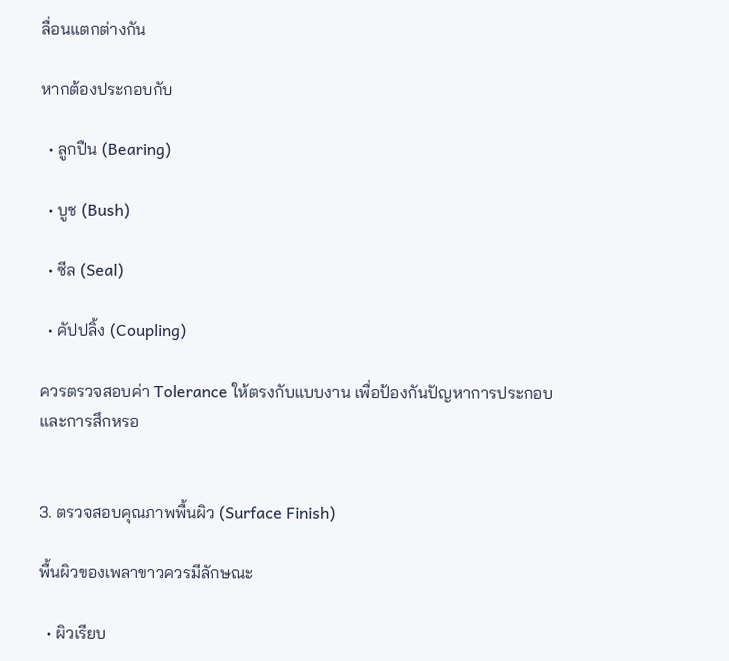ลื่อนแตกต่างกัน

หากต้องประกอบกับ

  • ลูกปืน (Bearing)

  • บูช (Bush)

  • ซีล (Seal)

  • คัปปลิ้ง (Coupling)

ควรตรวจสอบค่า Tolerance ให้ตรงกับแบบงาน เพื่อป้องกันปัญหาการประกอบและการสึกหรอ


3. ตรวจสอบคุณภาพพื้นผิว (Surface Finish)

พื้นผิวของเพลาขาวควรมีลักษณะ

  • ผิวเรียบ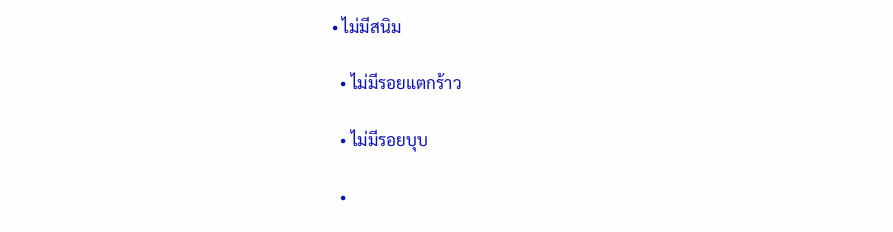• ไม่มีสนิม

  • ไม่มีรอยแตกร้าว

  • ไม่มีรอยบุบ

  •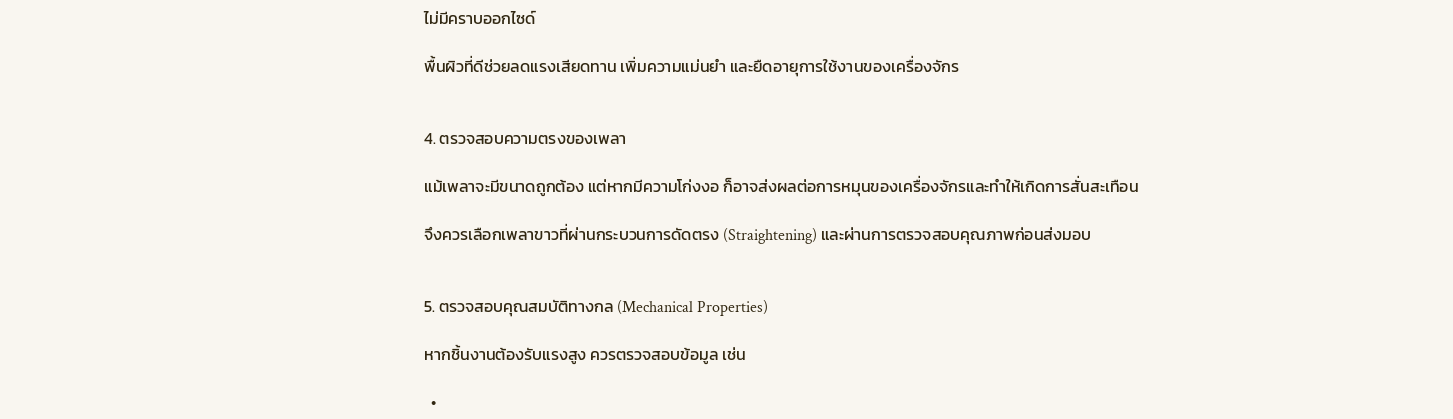ไม่มีคราบออกไซด์

พื้นผิวที่ดีช่วยลดแรงเสียดทาน เพิ่มความแม่นยำ และยืดอายุการใช้งานของเครื่องจักร


4. ตรวจสอบความตรงของเพลา

แม้เพลาจะมีขนาดถูกต้อง แต่หากมีความโก่งงอ ก็อาจส่งผลต่อการหมุนของเครื่องจักรและทำให้เกิดการสั่นสะเทือน

จึงควรเลือกเพลาขาวที่ผ่านกระบวนการดัดตรง (Straightening) และผ่านการตรวจสอบคุณภาพก่อนส่งมอบ


5. ตรวจสอบคุณสมบัติทางกล (Mechanical Properties)

หากชิ้นงานต้องรับแรงสูง ควรตรวจสอบข้อมูล เช่น

  •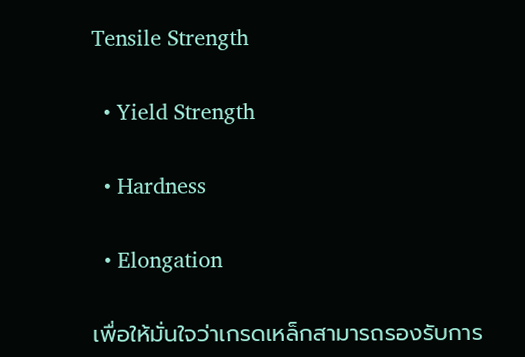Tensile Strength

  • Yield Strength

  • Hardness

  • Elongation

เพื่อให้มั่นใจว่าเกรดเหล็กสามารถรองรับการ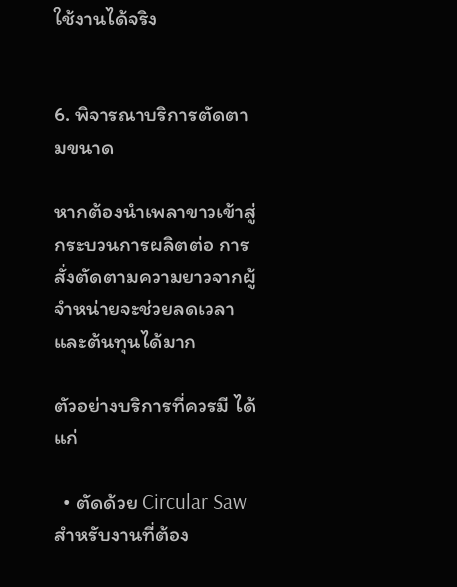ใช้งานได้จริง


6. พิจารณาบริการตัดตามขนาด

หากต้องนำเพลาขาวเข้าสู่กระบวนการผลิตต่อ การสั่งตัดตามความยาวจากผู้จำหน่ายจะช่วยลดเวลาและต้นทุนได้มาก

ตัวอย่างบริการที่ควรมี ได้แก่

  • ตัดด้วย Circular Saw สำหรับงานที่ต้อง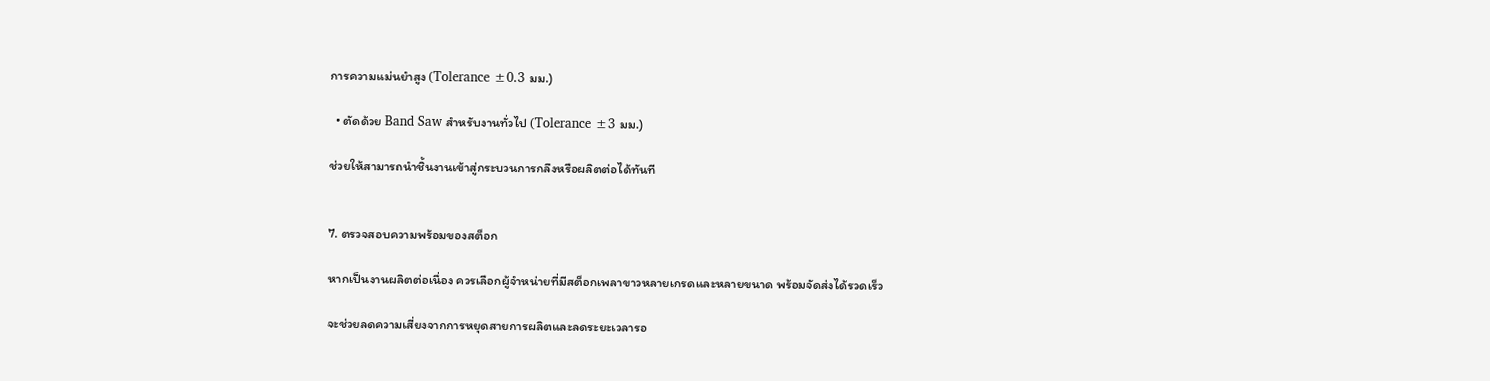การความแม่นยำสูง (Tolerance ±0.3 มม.)

  • ตัดด้วย Band Saw สำหรับงานทั่วไป (Tolerance ±3 มม.)

ช่วยให้สามารถนำชิ้นงานเข้าสู่กระบวนการกลึงหรือผลิตต่อได้ทันที


7. ตรวจสอบความพร้อมของสต็อก

หากเป็นงานผลิตต่อเนื่อง ควรเลือกผู้จำหน่ายที่มีสต็อกเพลาขาวหลายเกรดและหลายขนาด พร้อมจัดส่งได้รวดเร็ว

จะช่วยลดความเสี่ยงจากการหยุดสายการผลิตและลดระยะเวลารอ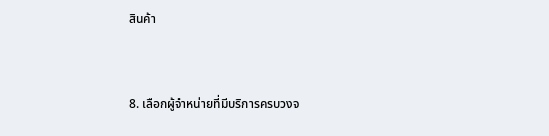สินค้า


8. เลือกผู้จำหน่ายที่มีบริการครบวงจ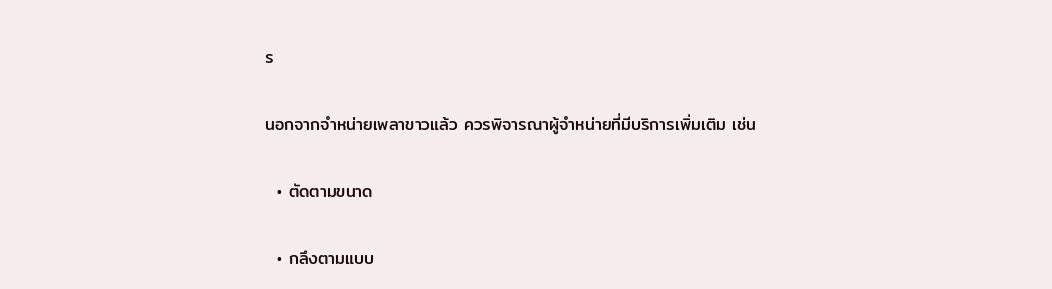ร

นอกจากจำหน่ายเพลาขาวแล้ว ควรพิจารณาผู้จำหน่ายที่มีบริการเพิ่มเติม เช่น

  • ตัดตามขนาด

  • กลึงตามแบบ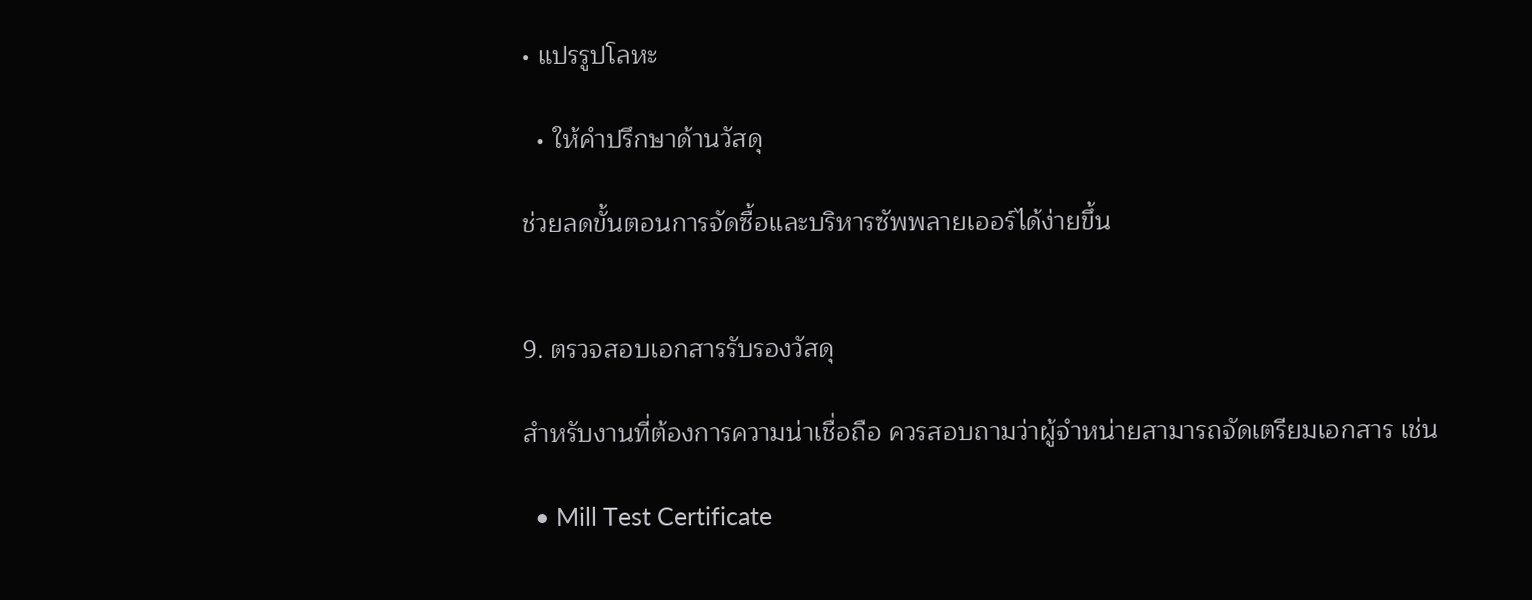• แปรรูปโลหะ

  • ให้คำปรึกษาด้านวัสดุ

ช่วยลดขั้นตอนการจัดซื้อและบริหารซัพพลายเออร์ได้ง่ายขึ้น


9. ตรวจสอบเอกสารรับรองวัสดุ

สำหรับงานที่ต้องการความน่าเชื่อถือ ควรสอบถามว่าผู้จำหน่ายสามารถจัดเตรียมเอกสาร เช่น

  • Mill Test Certificate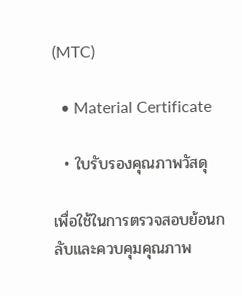(MTC)

  • Material Certificate

  • ใบรับรองคุณภาพวัสดุ

เพื่อใช้ในการตรวจสอบย้อนกลับและควบคุมคุณภาพ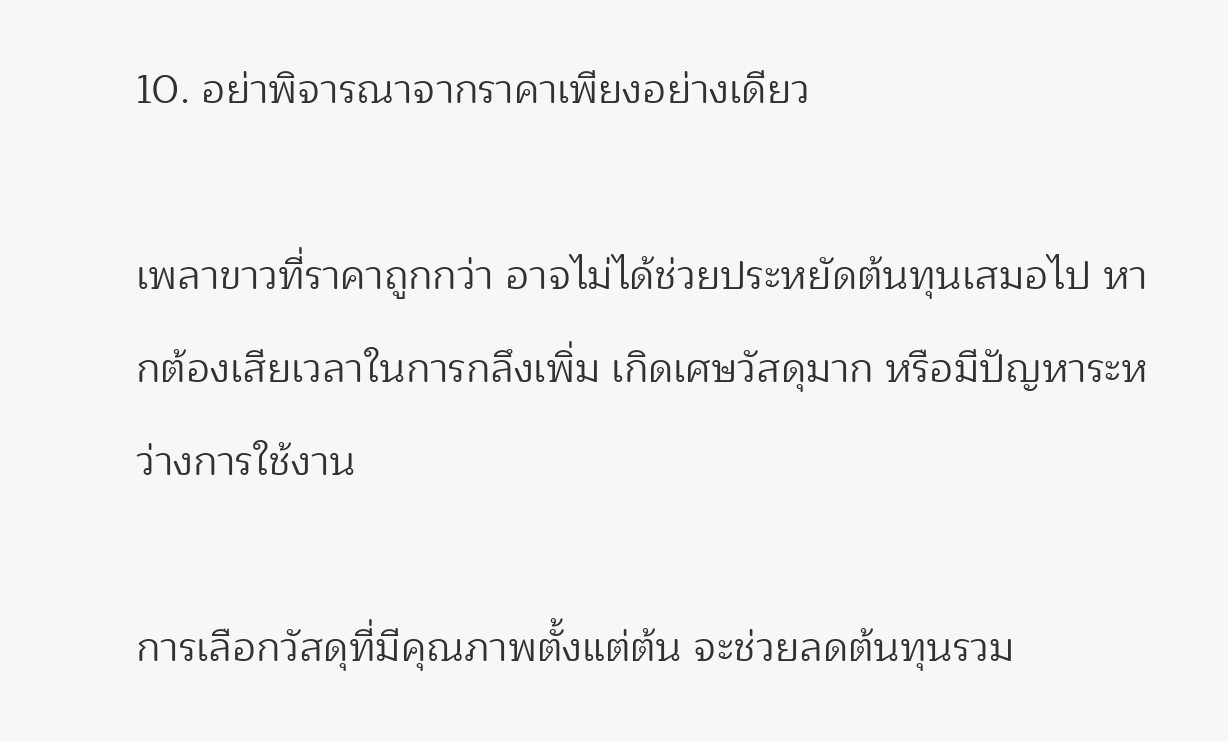10. อย่าพิจารณาจากราคาเพียงอย่างเดียว

เพลาขาวที่ราคาถูกกว่า อาจไม่ได้ช่วยประหยัดต้นทุนเสมอไป หากต้องเสียเวลาในการกลึงเพิ่ม เกิดเศษวัสดุมาก หรือมีปัญหาระหว่างการใช้งาน

การเลือกวัสดุที่มีคุณภาพตั้งแต่ต้น จะช่วยลดต้นทุนรวม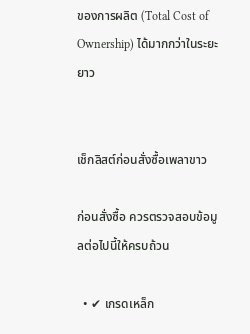ของการผลิต (Total Cost of Ownership) ได้มากกว่าในระยะยาว


เช็กลิสต์ก่อนสั่งซื้อเพลาขาว

ก่อนสั่งซื้อ ควรตรวจสอบข้อมูลต่อไปนี้ให้ครบถ้วน

  • ✔ เกรดเหล็ก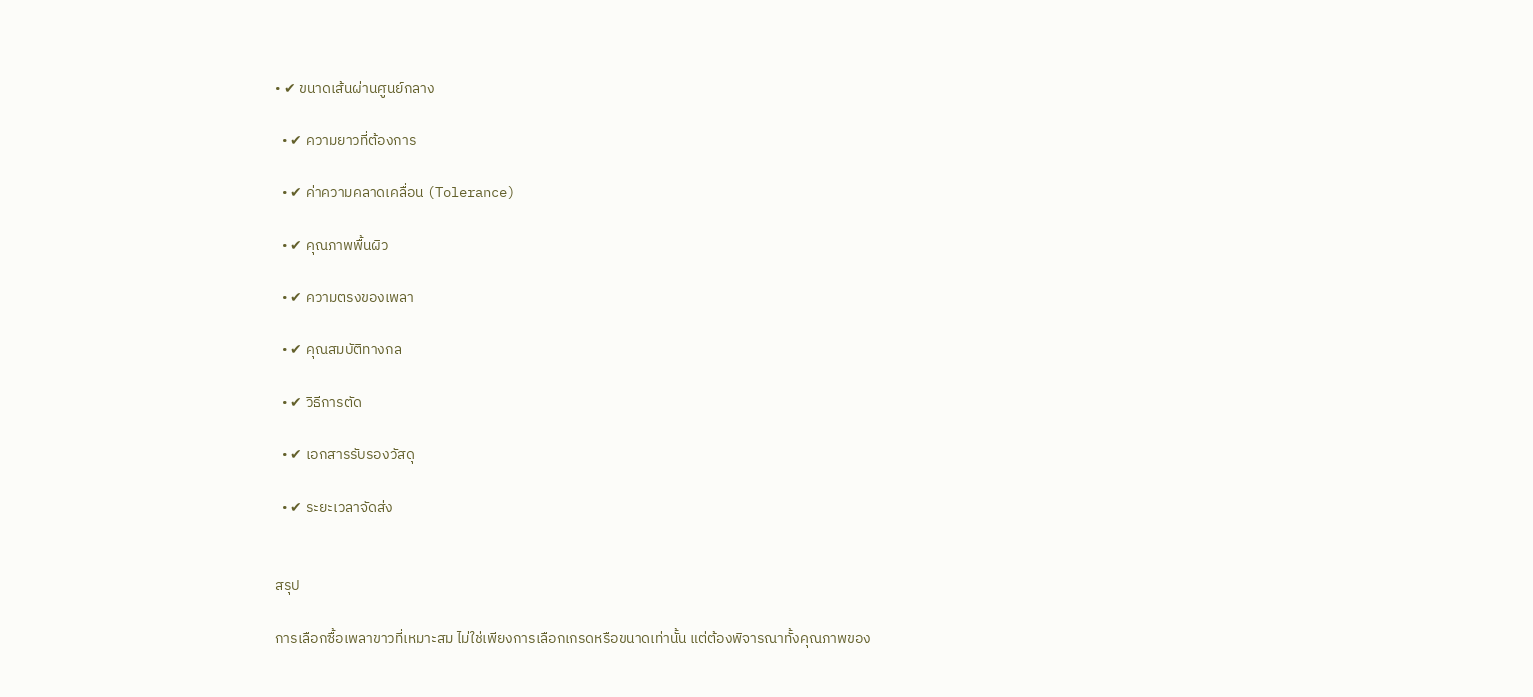• ✔ ขนาดเส้นผ่านศูนย์กลาง

  • ✔ ความยาวที่ต้องการ

  • ✔ ค่าความคลาดเคลื่อน (Tolerance)

  • ✔ คุณภาพพื้นผิว

  • ✔ ความตรงของเพลา

  • ✔ คุณสมบัติทางกล

  • ✔ วิธีการตัด

  • ✔ เอกสารรับรองวัสดุ

  • ✔ ระยะเวลาจัดส่ง


สรุป

การเลือกซื้อเพลาขาวที่เหมาะสม ไม่ใช่เพียงการเลือกเกรดหรือขนาดเท่านั้น แต่ต้องพิจารณาทั้งคุณภาพของ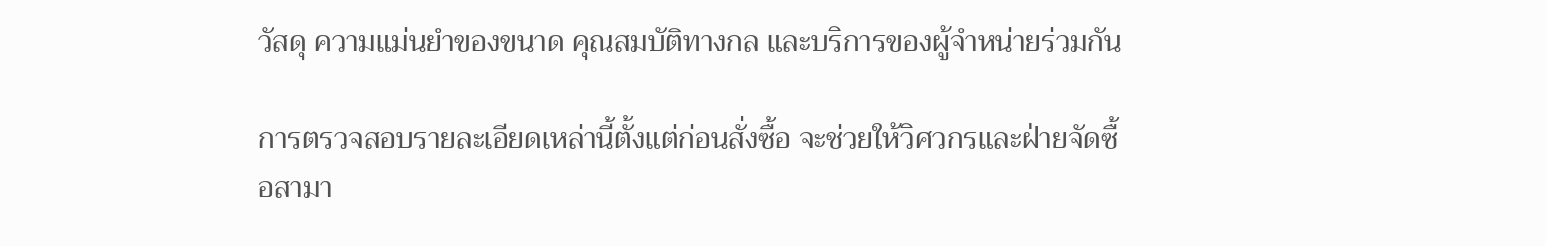วัสดุ ความแม่นยำของขนาด คุณสมบัติทางกล และบริการของผู้จำหน่ายร่วมกัน

การตรวจสอบรายละเอียดเหล่านี้ตั้งแต่ก่อนสั่งซื้อ จะช่วยให้วิศวกรและฝ่ายจัดซื้อสามา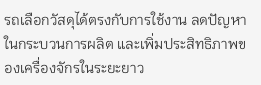รถเลือกวัสดุได้ตรงกับการใช้งาน ลดปัญหาในกระบวนการผลิต และเพิ่มประสิทธิภาพของเครื่องจักรในระยะยาว